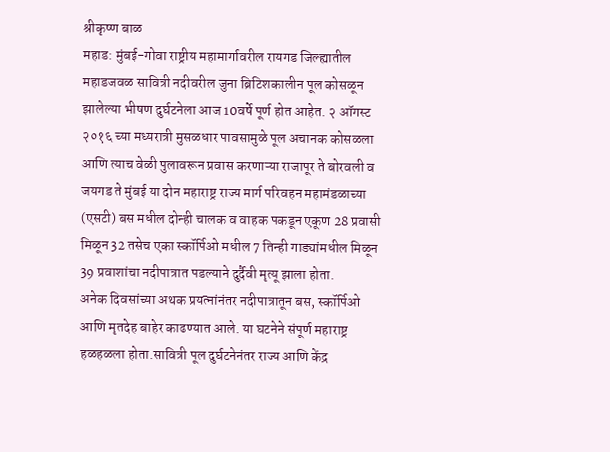श्रीकृष्ण बाळ
महाड: मुंबई-गोवा राष्ट्रीय महामार्गावरील रायगड जिल्ह्यातील महाडजवळ सावित्री नदीवरील जुना ब्रिटिशकालीन पूल कोसळून झालेल्या भीषण दुर्घटनेला आज 10वर्षे पूर्ण होत आहेत. २ ऑगस्ट २०१६ च्या मध्यरात्री मुसळधार पावसामुळे पूल अचानक कोसळला आणि त्याच वेळी पुलावरून प्रवास करणाऱ्या राजापूर ते बोरवली व जयगड ते मुंबई या दोन महाराष्ट्र राज्य मार्ग परिवहन महामंडळाच्या (एसटी) बस मधील दोन्ही चालक व वाहक पकडून एकूण 28 प्रवासी मिळून 32 तसेच एका स्कॉर्पिओ मधील 7 तिन्ही गाड्यांमधील मिळून 39 प्रवाशांचा नदीपात्रात पडल्याने दुर्दैवी मृत्यू झाला होता.
अनेक दिवसांच्या अथक प्रयत्नांनंतर नदीपात्रातून बस, स्कॉर्पिओ आणि मृतदेह बाहेर काढण्यात आले. या घटनेने संपूर्ण महाराष्ट्र हळहळला होता.सावित्री पूल दुर्घटनेनंतर राज्य आणि केंद्र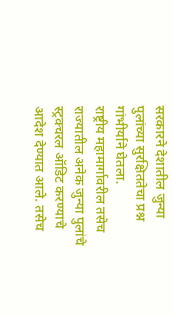सरकारने देशातील जुन्या पुलांच्या सुरक्षिततेचा प्रश्न गांभीर्याने घेतला.
राष्ट्रीय महामार्गावरील तसेच राज्यातील अनेक जुन्या पुलांचे स्ट्रक्चरल ऑडिट करण्याचे आदेश देण्यात आले. तसेच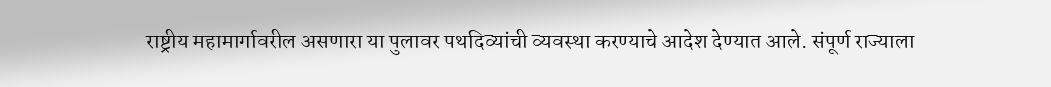राष्ट्रीय महामार्गावरील असणारा या पुलावर पथदिव्यांची व्यवस्था करण्याचे आदेश देण्यात आले. संपूर्ण राज्याला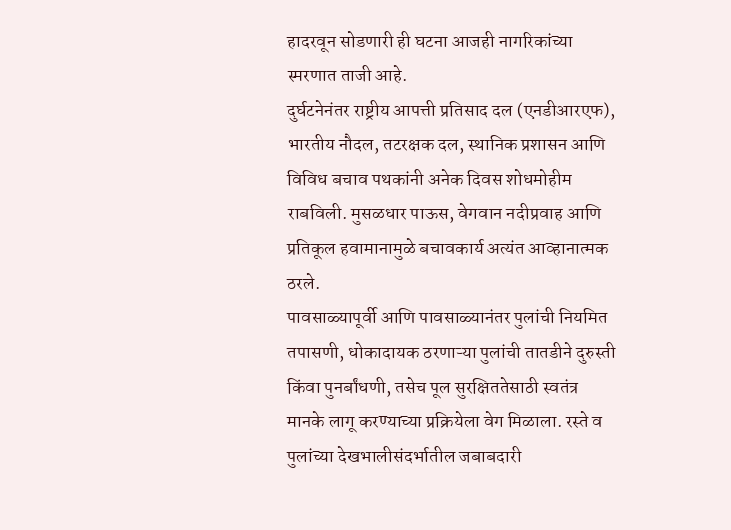हादरवून सोडणारी ही घटना आजही नागरिकांच्या स्मरणात ताजी आहे.
दुर्घटनेनंतर राष्ट्रीय आपत्ती प्रतिसाद दल (एनडीआरएफ), भारतीय नौदल, तटरक्षक दल, स्थानिक प्रशासन आणि विविध बचाव पथकांनी अनेक दिवस शोधमोहीम राबविली. मुसळधार पाऊस, वेगवान नदीप्रवाह आणि प्रतिकूल हवामानामुळे बचावकार्य अत्यंत आव्हानात्मक ठरले.
पावसाळ्यापूर्वी आणि पावसाळ्यानंतर पुलांची नियमित तपासणी, धोकादायक ठरणाऱ्या पुलांची तातडीने दुरुस्ती किंवा पुनर्बांधणी, तसेच पूल सुरक्षिततेसाठी स्वतंत्र मानके लागू करण्याच्या प्रक्रियेला वेग मिळाला. रस्ते व पुलांच्या देखभालीसंदर्भातील जबाबदारी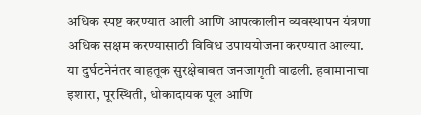अधिक स्पष्ट करण्यात आली आणि आपत्कालीन व्यवस्थापन यंत्रणा अधिक सक्षम करण्यासाठी विविध उपाययोजना करण्यात आल्या.
या दुर्घटनेनंतर वाहतूक सुरक्षेबाबत जनजागृती वाढली. हवामानाचा इशारा, पूरस्थिती, धोकादायक पूल आणि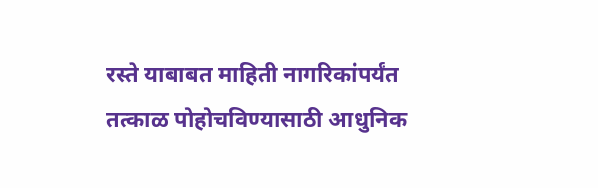रस्ते याबाबत माहिती नागरिकांपर्यंत तत्काळ पोहोचविण्यासाठी आधुनिक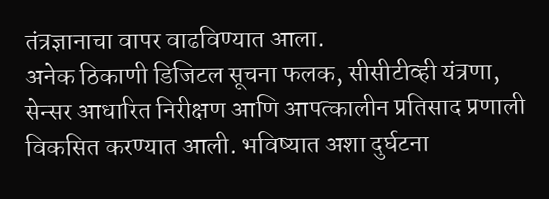तंत्रज्ञानाचा वापर वाढविण्यात आला.
अनेक ठिकाणी डिजिटल सूचना फलक, सीसीटीव्ही यंत्रणा, सेन्सर आधारित निरीक्षण आणि आपत्कालीन प्रतिसाद प्रणाली विकसित करण्यात आली. भविष्यात अशा दुर्घटना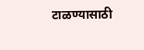टाळण्यासाठी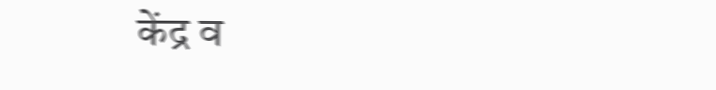केंद्र व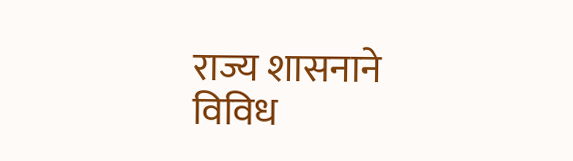राज्य शासनाने विविध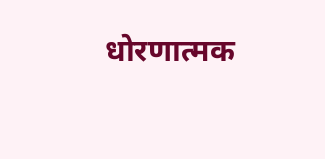धोरणात्मक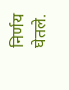निर्णय घेतले.